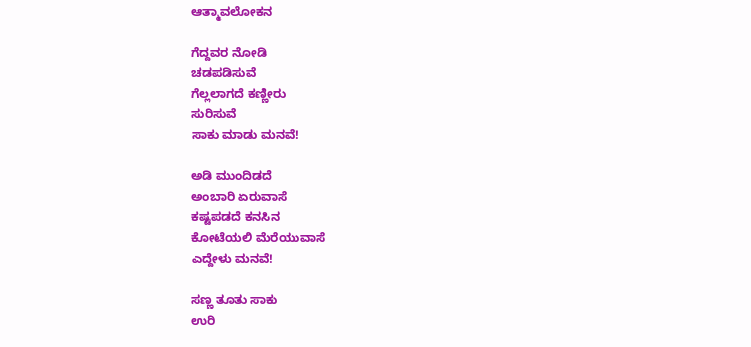ಆತ್ಮಾವಲೋಕನ

ಗೆದ್ದವರ ನೋಡಿ
ಚಡಪಡಿಸುವೆ
ಗೆಲ್ಲಲಾಗದೆ ಕಣ್ಣೀರು
ಸುರಿಸುವೆ
ಸಾಕು ಮಾಡು ಮನವೆ!

ಅಡಿ ಮುಂದಿಡದೆ
ಅಂಬಾರಿ ಏರುವಾಸೆ
ಕಷ್ಟಪಡದೆ ಕನಸಿನ
ಕೋಟೆಯಲಿ ಮೆರೆಯುವಾಸೆ
ಎದ್ದೇಳು ಮನವೆ!

ಸಣ್ಣ ತೂತು ಸಾಕು
ಉರಿ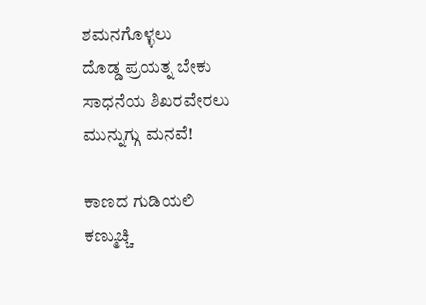ಶಮನಗೊಳ್ಳಲು
ದೊಡ್ಡ ಪ್ರಯತ್ನ ಬೇಕು
ಸಾಧನೆಯ ಶಿಖರವೇರಲು
ಮುನ್ನುಗ್ಗು ಮನವೆ!

ಕಾಣದ ಗುಡಿಯಲಿ
ಕಣ್ಮುಚ್ಚಿ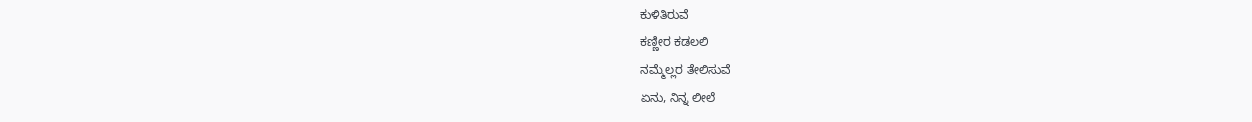ಕುಳಿತಿರುವೆ
ಕಣ್ಣೀರ ಕಡಲಲಿ
ನಮ್ಮೆಲ್ಲರ ತೇಲಿಸುವೆ
ಏನು, ನಿನ್ನ ಲೀಲೆ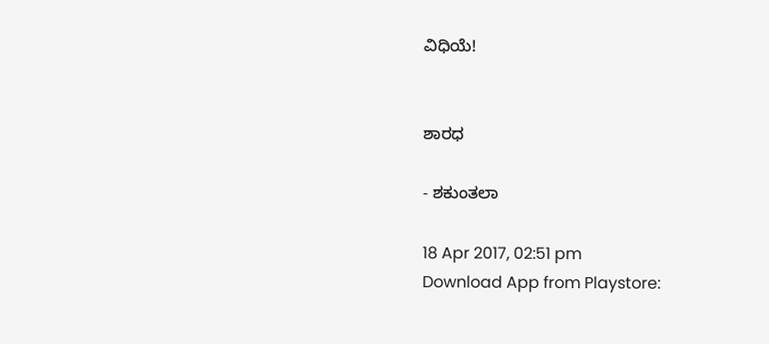ವಿಧಿಯೆ!


ಶಾರಧ

- ಶಕುಂತಲಾ

18 Apr 2017, 02:51 pm
Download App from Playstore: